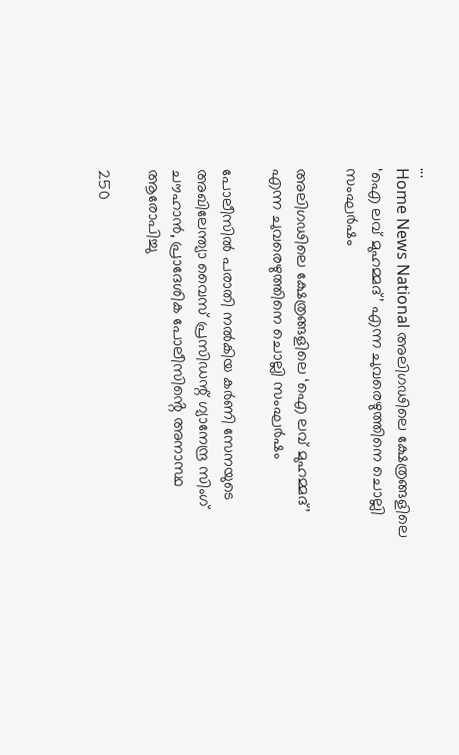...
Home News National അലിഗഢിലെ ക്ഷേത്രങ്ങളിലെ ‘ഐ ലവ് മുഹമ്മദ്’ എന്ന ചുവരെഴുത്തിനെ ചൊല്ലി സംഘർഷം

അലിഗഢിലെ ക്ഷേത്രങ്ങളിലെ ‘ഐ ലവ് മുഹമ്മദ്’ എന്ന ചുവരെഴുത്തിനെ ചൊല്ലി സംഘർഷം

പോലീസിൽ പരാതി നൽകിയ കർണി സേനയുടെ അഖിലേന്ത്യാ വൈസ് പ്രസിഡന്റ് ഗ്യാനേന്ദ്ര സിംഗ് ചൗഹാൻ, പ്രാദേശിക പോലീസിൻ്റെ അനാസ്ഥ ആരോപിച്ചു

250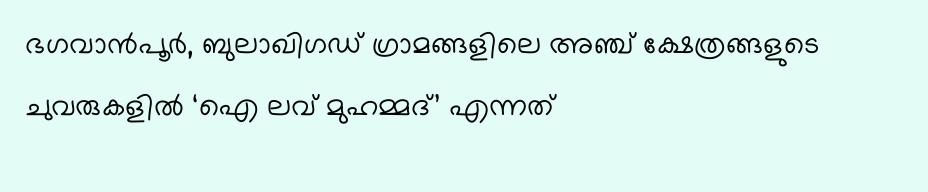ഭഗവാൻപൂർ, ബുലാഖിഗഡ് ഗ്രാമങ്ങളിലെ അഞ്ച് ക്ഷേത്രങ്ങളുടെ ചുവരുകളിൽ ‘ഐ ലവ് മുഹമ്മദ്’ എന്നത്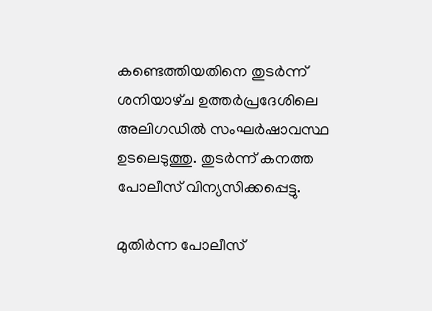കണ്ടെത്തിയതിനെ തുടർന്ന് ശനിയാഴ്‌ച ഉത്തർപ്രദേശിലെ അലിഗഡിൽ സംഘർഷാവസ്ഥ ഉടലെടുത്തു. തുടർന്ന് കനത്ത പോലീസ് വിന്യസിക്കപ്പെട്ടു.

മുതിർന്ന പോലീസ്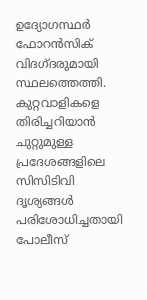ഉദ്യോഗസ്ഥർ ഫോറൻസിക് വിദഗ്‌ദരുമായി സ്ഥലത്തെത്തി. കുറ്റവാളികളെ തിരിച്ചറിയാൻ ചുറ്റുമുള്ള പ്രദേശങ്ങളിലെ സിസിടിവി ദൃശ്യങ്ങൾ പരിശോധിച്ചതായി പോലീസ്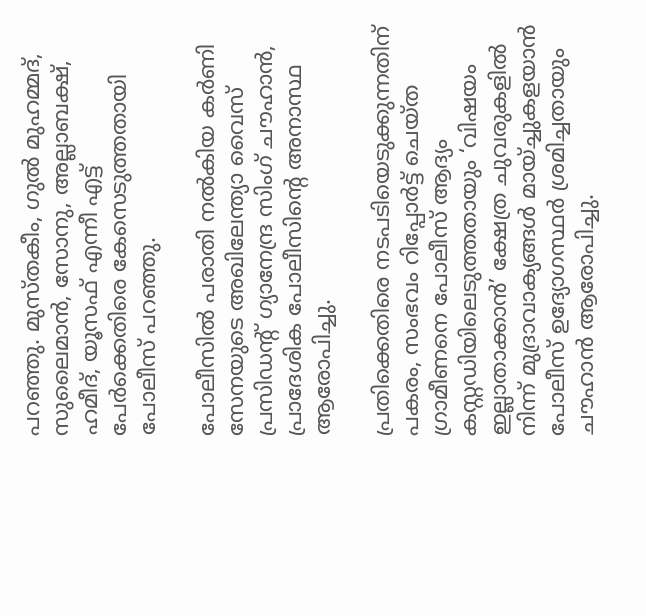പറഞ്ഞു. മുസ്‌തകീം, ഗുൽ മുഹമ്മദ്, സുലൈമാൻ, സോനു, അല്ലാബക്ഷ്, ഹമീദ്, യൂസഫ് എന്നീ എട്ട് പേർക്കെതിരെ കേസെടുത്തതായി പോലീസ് പറഞ്ഞു.

പോലീസിൽ പരാതി നൽകിയ കർണി സേനയുടെ അഖിലേന്ത്യാ വൈസ് പ്രസിഡന്റ് ഗ്യാനേന്ദ്ര സിംഗ് ചൗഹാൻ, പ്രാദേശിക പോലീസിൻ്റെ അനാസ്ഥ ആരോപിച്ചു.

പ്രതിക്കെതിരെ നടപടിയെടുക്കുന്നതിന് പകരം, സംഭവം റിപ്പോർട്ട് ചെയ്‌ത ഗ്രാമീണനെ പോലീസ് ആദ്യം കസ്റ്റഡിയിലെടുത്തതായും ‘വിഷയം ഇല്ലാതാക്കാൻ’ ക്ഷേത്ര ചുവരുകളിൽ നിന്ന് മുദ്രാവാക്യങ്ങൾ മായ്ച്ചുകളയാൻ പോലീസ് ഉദ്യോഗസ്ഥർ ശ്രമിച്ചതായും ചൗഹാൻ ആരോപിച്ചു.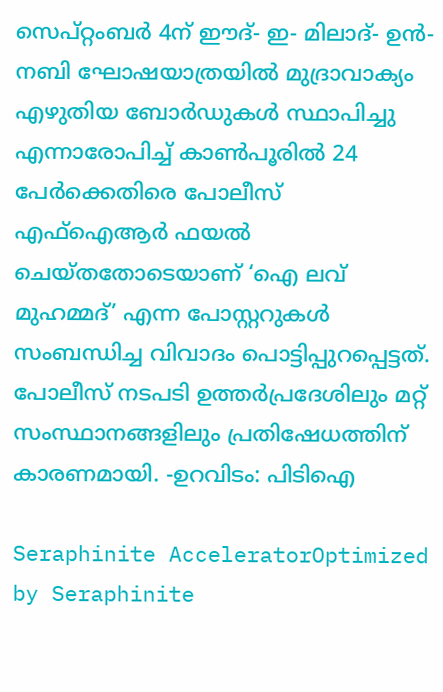സെപ്റ്റംബർ 4ന് ഈദ്- ഇ- മിലാദ്- ഉൻ- നബി ഘോഷയാത്രയിൽ മുദ്രാവാക്യം എഴുതിയ ബോർഡുകൾ സ്ഥാപിച്ചു എന്നാരോപിച്ച് കാൺപൂരിൽ 24 പേർക്കെതിരെ പോലീസ് എഫ്‌ഐആർ ഫയൽ ചെയ്‌തതോടെയാണ് ‘ഐ ലവ് മുഹമ്മദ്’ എന്ന പോസ്റ്ററുകൾ സംബന്ധിച്ച വിവാദം പൊട്ടിപ്പുറപ്പെട്ടത്. പോലീസ് നടപടി ഉത്തർപ്രദേശിലും മറ്റ് സംസ്ഥാനങ്ങളിലും പ്രതിഷേധത്തിന് കാരണമായി. -ഉറവിടം: പിടിഐ

Seraphinite AcceleratorOptimized by Seraphinite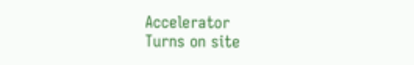Accelerator
Turns on site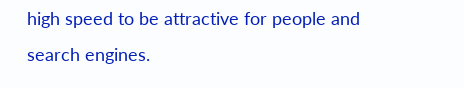high speed to be attractive for people and search engines.